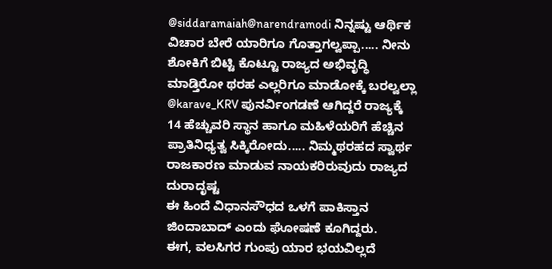@siddaramaiah@narendramodi ನಿನ್ನಷ್ಟು ಆರ್ಥಿಕ ವಿಚಾರ ಬೇರೆ ಯಾರಿಗೂ ಗೊತ್ತಾಗಲ್ವಪ್ಪಾ..... ನೀನು ಶೋಕಿಗೆ ಬಿಟ್ಟಿ ಕೊಟ್ಟೂ ರಾಜ್ಯದ ಅಭಿವೃದ್ಧಿ ಮಾಡ್ತಿರೋ ಥರಹ ಎಲ್ಲರಿಗೂ ಮಾಡೋಕ್ಕೆ ಬರಲ್ವಲ್ಲಾ
@karave_KRV ಪುನರ್ವಿಂಗಡಣೆ ಆಗಿದ್ದರೆ ರಾಜ್ಯಕ್ಕೆ 14 ಹೆಚ್ಚುವರಿ ಸ್ಥಾನ ಹಾಗೂ ಮಹಿಳೆಯರಿಗೆ ಹೆಚ್ಚಿನ ಪ್ರಾತಿನಿಧ್ಯತ್ವ ಸಿಕ್ಕಿರೋದು..... ನಿಮ್ಮಥರಹದ ಸ್ವಾರ್ಥ ರಾಜಕಾರಣ ಮಾಡುವ ನಾಯಕರಿರುವುದು ರಾಜ್ಯದ ದುರಾದೃಷ್ಟ
ಈ ಹಿಂದೆ ವಿಧಾನಸೌಧದ ಒಳಗೆ ಪಾಕಿಸ್ತಾನ ಜಿಂದಾಬಾದ್ ಎಂದು ಘೋಷಣೆ ಕೂಗಿದ್ದರು.
ಈಗ, ವಲಸಿಗರ ಗುಂಪು ಯಾರ ಭಯವಿಲ್ಲದೆ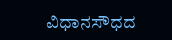ವಿಧಾನಸೌಧದ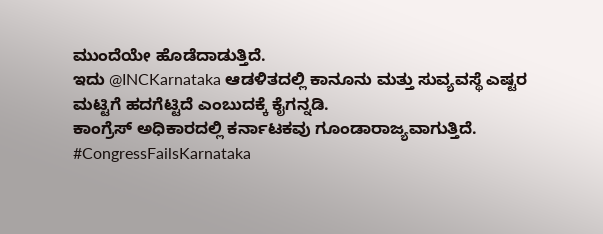ಮುಂದೆಯೇ ಹೊಡೆದಾಡುತ್ತಿದೆ.
ಇದು @INCKarnataka ಆಡಳಿತದಲ್ಲಿ ಕಾನೂನು ಮತ್ತು ಸುವ್ಯವಸ್ಥೆ ಎಷ್ಟರ ಮಟ್ಟಿಗೆ ಹದಗೆಟ್ಟಿದೆ ಎಂಬುದಕ್ಕೆ ಕೈಗನ್ನಡಿ.
ಕಾಂಗ್ರೆಸ್ ಅಧಿಕಾರದಲ್ಲಿ ಕರ್ನಾಟಕವು ಗೂಂಡಾರಾಜ್ಯವಾಗುತ್ತಿದೆ.
#CongressFailsKarnataka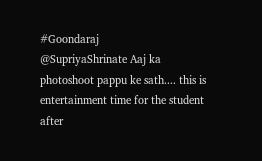#Goondaraj
@SupriyaShrinate Aaj ka photoshoot pappu ke sath.... this is entertainment time for the student after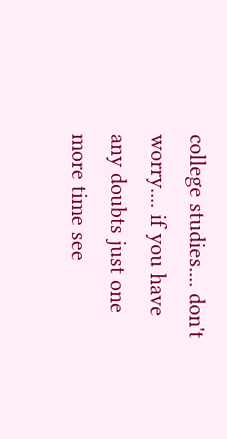college studies.... don't worry.... if you have any doubts just one more time see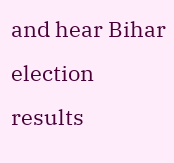and hear Bihar election results